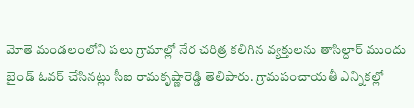మోతె మండలంలోని పలు గ్రామాల్లో నేర చరిత్ర కలిగిన వ్యక్తులను తాసిల్దార్ ముందు బైండ్ ఓవర్ చేసినట్లు సీఐ రామకృష్ణారెడ్డి తెలిపారు. గ్రామపంచాయతీ ఎన్నికల్లో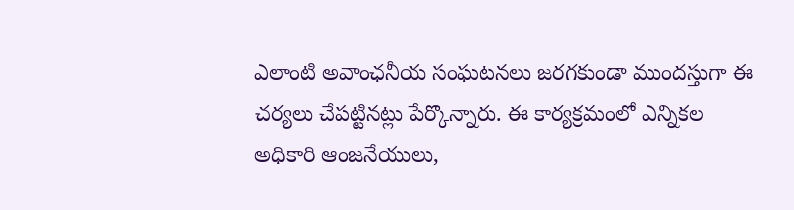ఎలాంటి అవాంఛనీయ సంఘటనలు జరగకుండా ముందస్తుగా ఈ చర్యలు చేపట్టినట్లు పేర్కొన్నారు. ఈ కార్యక్రమంలో ఎన్నికల అధికారి ఆంజనేయులు,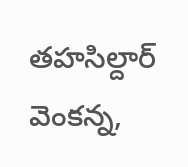తహసిల్దార్ వెంకన్న,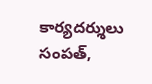కార్యదర్శులు సంపత్,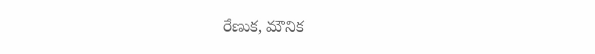రేణుక, మౌనిక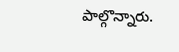పాల్గొన్నారు.